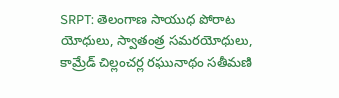SRPT: తెలంగాణ సాయుధ పోరాట యోధులు, స్వాతంత్ర సమరయోధులు, కామ్రేడ్ చిల్లంచర్ల రఘునాథం సతీమణి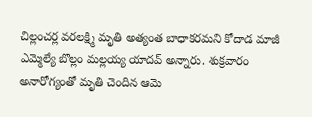చిల్లంచర్ల వరలక్ష్మి మృతి అత్యంత బాధాకరమని కోదాడ మాజీ ఎమ్మెల్యే బొల్లం మల్లయ్య యాదవ్ అన్నారు. శుక్రవారం అనారోగ్యంతో మృతి చెందిన ఆమె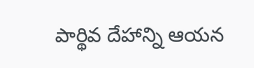పార్థివ దేహాన్ని ఆయన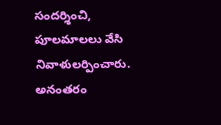సందర్శించి, పూలమాలలు వేసి నివాళులర్పించారు. అనంతరం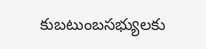కుబటుంబసభ్యులకు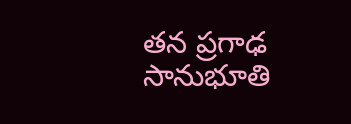తన ప్రగాఢ సానుభూతి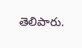తెలిపారు.